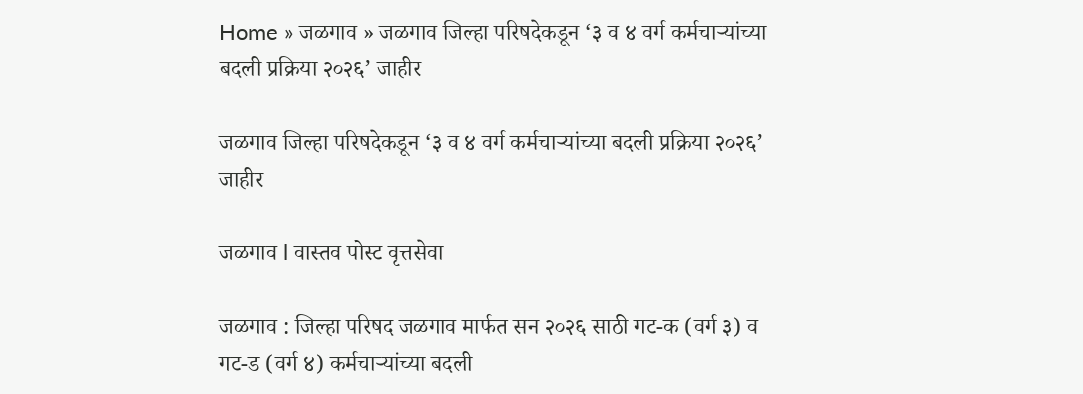Home » जळगाव » जळगाव जिल्हा परिषदेकडून ‘३ व ४ वर्ग कर्मचाऱ्यांच्या बदली प्रक्रिया २०२६’ जाहीर

जळगाव जिल्हा परिषदेकडून ‘३ व ४ वर्ग कर्मचाऱ्यांच्या बदली प्रक्रिया २०२६’ जाहीर

जळगाव l वास्तव पोस्ट वृत्तसेवा

जळगाव : जिल्हा परिषद जळगाव मार्फत सन २०२६ साठी गट-क (वर्ग ३) व गट-ड (वर्ग ४) कर्मचाऱ्यांच्या बदली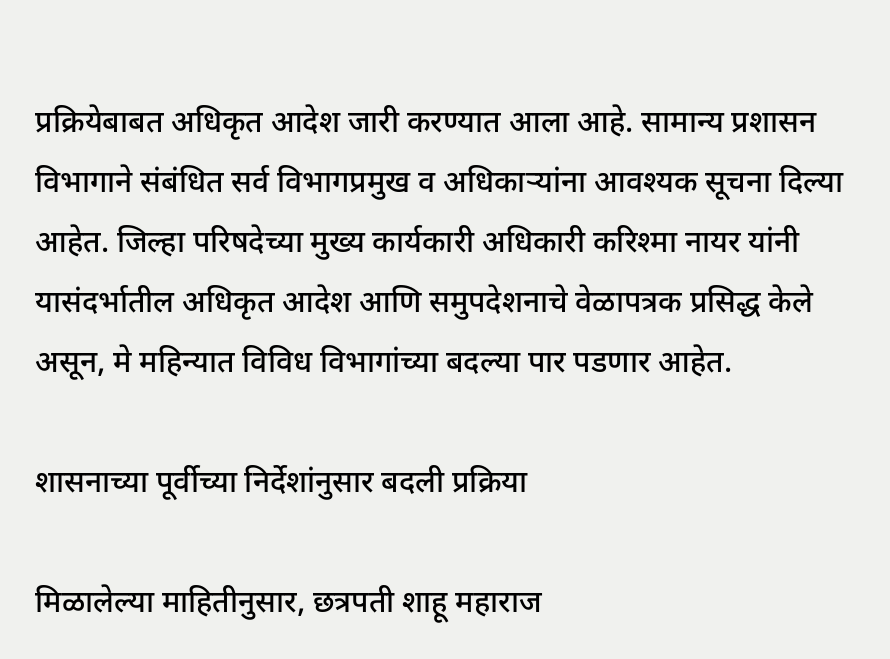प्रक्रियेबाबत अधिकृत आदेश जारी करण्यात आला आहे. सामान्य प्रशासन विभागाने संबंधित सर्व विभागप्रमुख व अधिकाऱ्यांना आवश्यक सूचना दिल्या आहेत. जिल्हा परिषदेच्या मुख्य कार्यकारी अधिकारी करिश्मा नायर यांनी यासंदर्भातील अधिकृत आदेश आणि समुपदेशनाचे वेळापत्रक प्रसिद्ध केले असून, मे महिन्यात विविध विभागांच्या बदल्या पार पडणार आहेत.

शासनाच्या पूर्वीच्या निर्देशांनुसार बदली प्रक्रिया

मिळालेल्या माहितीनुसार, छत्रपती शाहू महाराज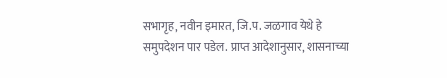सभागृह, नवीन इमारत, जि.प. जळगाव येथे हे समुपदेशन पार पडेल. प्राप्त आदेशानुसार, शासनाच्या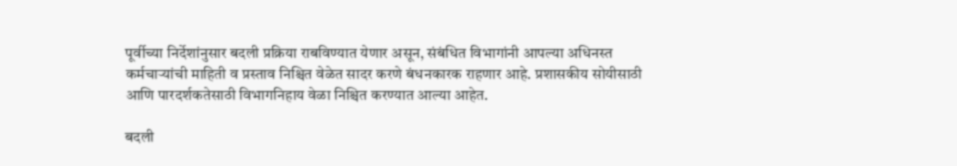पूर्वीच्या निर्देशांनुसार बदली प्रक्रिया राबविण्यात येणार असून, संबंधित विभागांनी आपल्या अधिनस्त कर्मचाऱ्यांची माहिती व प्रस्ताव निश्चित वेळेत सादर करणे बंधनकारक राहणार आहे. प्रशासकीय सोयीसाठी आणि पारदर्शकतेसाठी विभागनिहाय वेळा निश्चित करण्यात आल्या आहेत.

बदली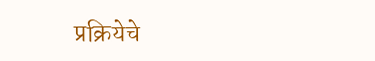प्रक्रियेचे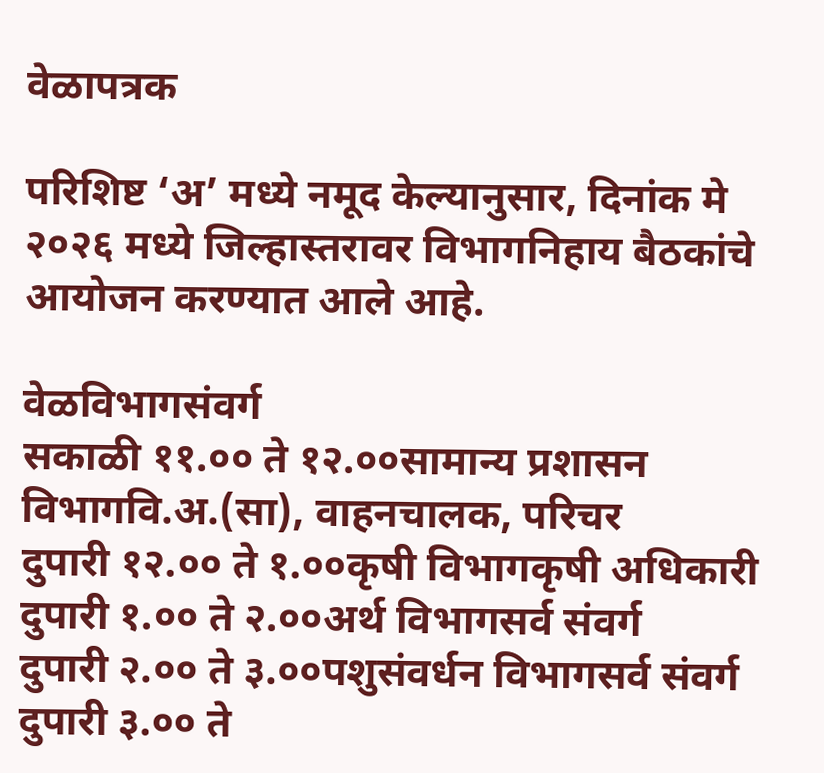वेळापत्रक

परिशिष्ट ‘अ’ मध्ये नमूद केल्यानुसार, दिनांक मे २०२६ मध्ये जिल्हास्तरावर विभागनिहाय बैठकांचे आयोजन करण्यात आले आहे.

वेळविभागसंवर्ग
सकाळी ११.०० ते १२.००सामान्य प्रशासन विभागवि.अ.(सा), वाहनचालक, परिचर
दुपारी १२.०० ते १.००कृषी विभागकृषी अधिकारी
दुपारी १.०० ते २.००अर्थ विभागसर्व संवर्ग
दुपारी २.०० ते ३.००पशुसंवर्धन विभागसर्व संवर्ग
दुपारी ३.०० ते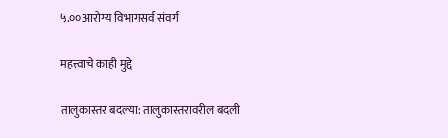५.००आरोग्य विभागसर्व संवर्ग

महत्त्वाचे काही मुद्दे

तालुकास्तर बदल्या: तालुकास्तरावरील बदली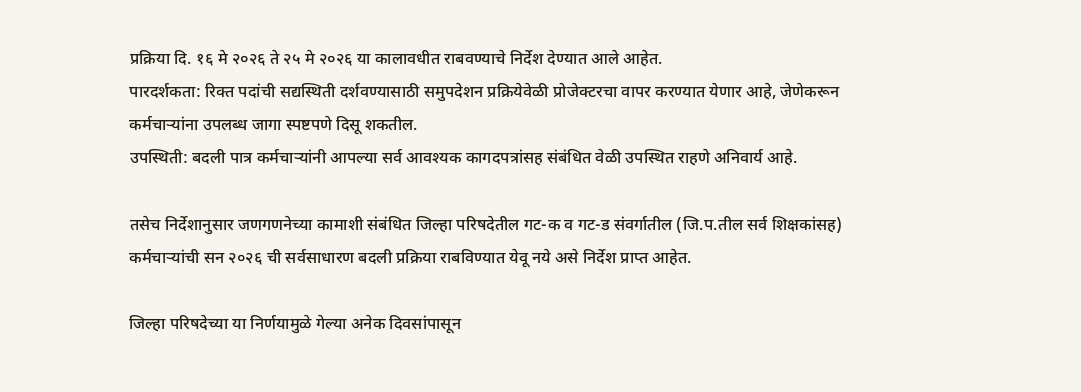प्रक्रिया दि. १६ मे २०२६ ते २५ मे २०२६ या कालावधीत राबवण्याचे निर्देश देण्यात आले आहेत.
पारदर्शकता: रिक्त पदांची सद्यस्थिती दर्शवण्यासाठी समुपदेशन प्रक्रियेवेळी प्रोजेक्टरचा वापर करण्यात येणार आहे, जेणेकरून कर्मचाऱ्यांना उपलब्ध जागा स्पष्टपणे दिसू शकतील.
उपस्थिती: बदली पात्र कर्मचाऱ्यांनी आपल्या सर्व आवश्यक कागदपत्रांसह संबंधित वेळी उपस्थित राहणे अनिवार्य आहे.

तसेच निर्देशानुसार जणगणनेच्या कामाशी संबंधित जिल्हा परिषदेतील गट-क व गट-ड संवर्गातील (जि.प.तील सर्व शिक्षकांसह) कर्मचाऱ्यांची सन २०२६ ची सर्वसाधारण बदली प्रक्रिया राबविण्यात येवू नये असे निर्देश प्राप्त आहेत.

जिल्हा परिषदेच्या या निर्णयामुळे गेल्या अनेक दिवसांपासून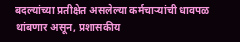बदल्यांच्या प्रतीक्षेत असलेल्या कर्मचाऱ्यांची धावपळ थांबणार असून, प्रशासकीय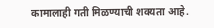कामालाही गती मिळण्याची शक्यता आहे.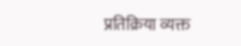प्रतिक्रिया व्यक्त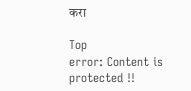करा

Top
error: Content is protected !!